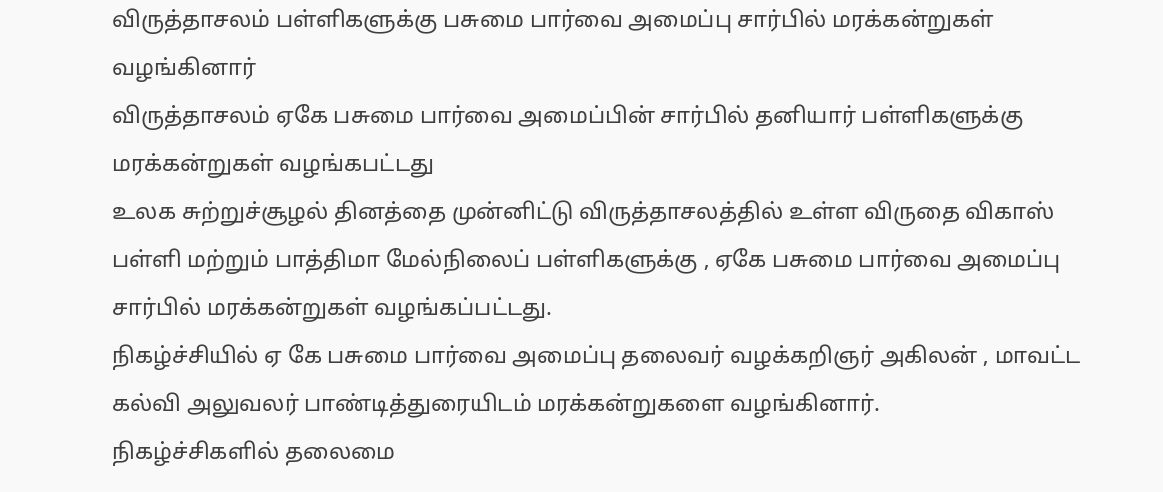விருத்தாசலம் பள்ளிகளுக்கு பசுமை பார்வை அமைப்பு சார்பில் மரக்கன்றுகள் வழங்கினார்
விருத்தாசலம் ஏகே பசுமை பார்வை அமைப்பின் சார்பில் தனியார் பள்ளிகளுக்கு மரக்கன்றுகள் வழங்கபட்டது
உலக சுற்றுச்சூழல் தினத்தை முன்னிட்டு விருத்தாசலத்தில் உள்ள விருதை விகாஸ் பள்ளி மற்றும் பாத்திமா மேல்நிலைப் பள்ளிகளுக்கு , ஏகே பசுமை பார்வை அமைப்பு சார்பில் மரக்கன்றுகள் வழங்கப்பட்டது.
நிகழ்ச்சியில் ஏ கே பசுமை பார்வை அமைப்பு தலைவர் வழக்கறிஞர் அகிலன் , மாவட்ட கல்வி அலுவலர் பாண்டித்துரையிடம் மரக்கன்றுகளை வழங்கினார்.
நிகழ்ச்சிகளில் தலைமை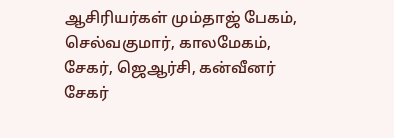ஆசிரியர்கள் மும்தாஜ் பேகம், செல்வகுமார், காலமேகம், சேகர், ஜெஆர்சி, கன்வீனர் சேகர்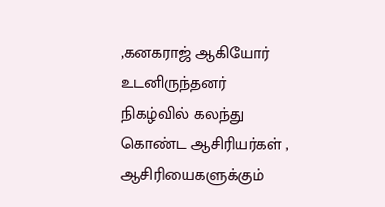,கனகராஜ் ஆகியோர் உடனிருந்தனர்
நிகழ்வில் கலந்து கொண்ட ஆசிரியர்கள் , ஆசிரியைகளுக்கும்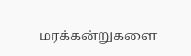மரக்கன்றுகளை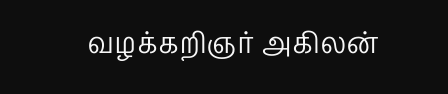வழக்கறிஞர் அகிலன்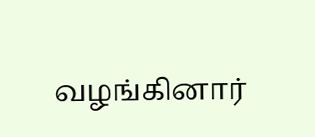வழங்கினார்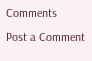Comments
Post a Comment